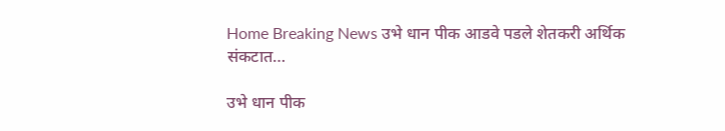Home Breaking News उभे धान पीक आडवे पडले शेतकरी अर्थिक संकटात…

उभे धान पीक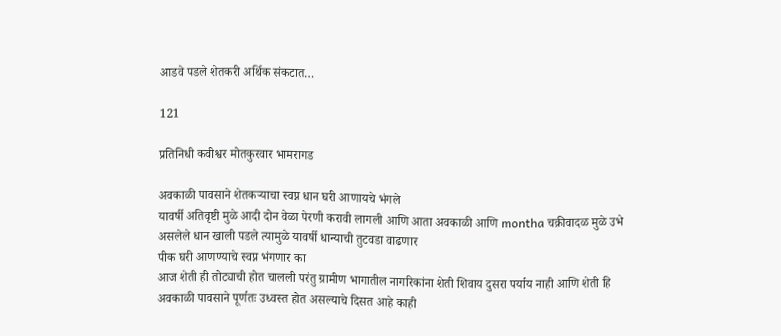आडवे पडले शेतकरी अर्थिक संकटात…

121

प्रतिनिधी कवीश्वर मोतकुरवार भामरागड

अवकाळी पावसाने शेतकऱ्याचा स्वप्न धान घरी आणायचे भंगले
यावर्षी अतिवृष्टी मुळे आदी दोन वेळा पेरणी करावी लागली आणि आता अवकाळी आणि montha चक्रीवादळ मुळे उभे असलेले धान खाली पडले त्यामुळे यावर्षी धान्याची तुटवडा वाढणार
पीक घरी आणण्याचे स्वप्न भंगणार का
आज शेती ही तोट्याची होत चालली परंतु ग्रामीण भागातील नागरिकांना शेती शिवाय दुसरा पर्याय नाही आणि शेती हि अवकाळी पावसाने पूर्णतः उध्वस्त होत असल्याचे दिसत आहे काही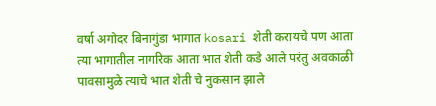वर्षा अगोदर बिनागुंडा भागात kosari शेती करायचे पण आता त्या भागातील नागरिक आता भात शेती कडे आले परंतु अवकाळी पावसामुळे त्याचे भात शेती चे नुकसान झाले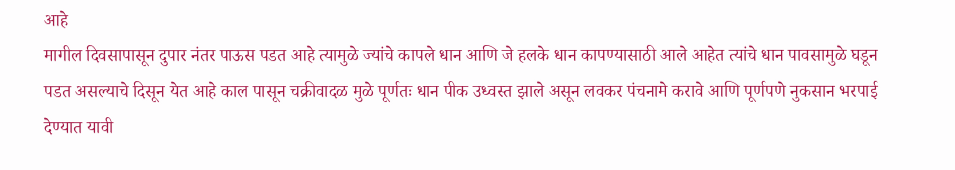आहे
मागील दिवसापासून दुपार नंतर पाऊस पडत आहे त्यामुळे ज्यांचे कापले धान आणि जे हलके धान कापण्यासाठी आले आहेत त्यांचे धान पावसामुळे घडून पडत असल्याचे दिसून येत आहे काल पासून चक्रीवादळ मुळे पूर्णतः धान पीक उध्वस्त झाले असून लवकर पंचनामे करावे आणि पूर्णपणे नुकसान भरपाई देण्यात यावी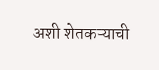अशी शेतकऱ्याची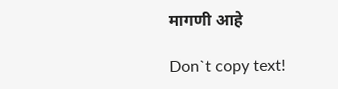मागणी आहे

Don`t copy text!